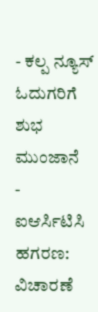- ಕಲ್ಪ ನ್ಯೂಸ್ ಓದುಗರಿಗೆ ಶುಭ ಮುಂಜಾನೆ
- ಐಆರ್ಸಿಟಿಸಿ ಹಗರಣ: ವಿಚಾರಣೆ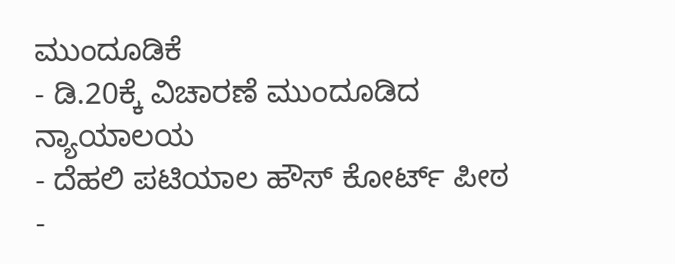ಮುಂದೂಡಿಕೆ
- ಡಿ.20ಕ್ಕೆ ವಿಚಾರಣೆ ಮುಂದೂಡಿದ ನ್ಯಾಯಾಲಯ
- ದೆಹಲಿ ಪಟಿಯಾಲ ಹೌಸ್ ಕೋರ್ಟ್ ಪೀಠ
-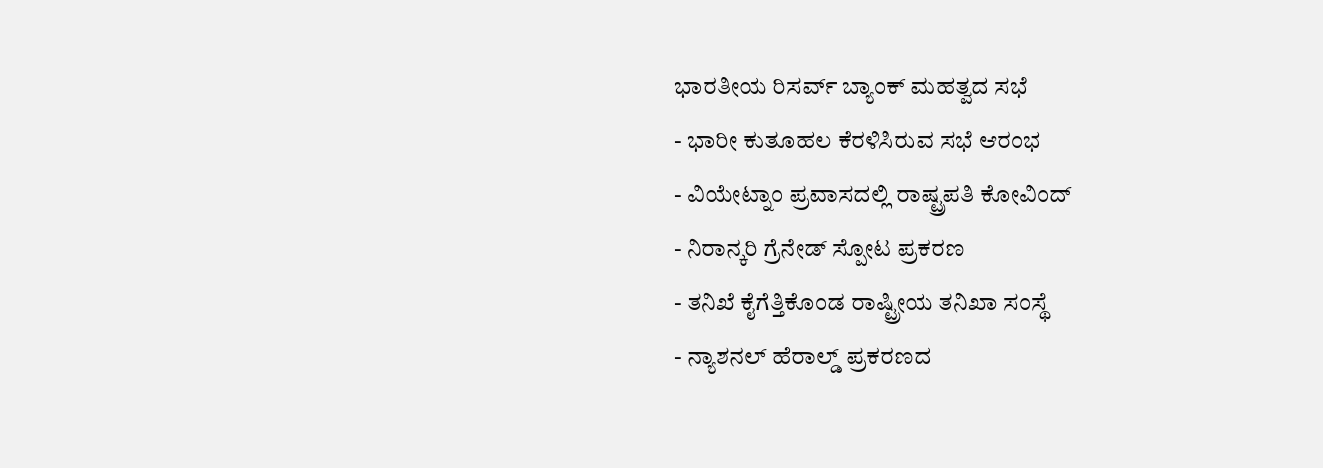ಭಾರತೀಯ ರಿಸರ್ವ್ ಬ್ಯಾಂಕ್ ಮಹತ್ವದ ಸಭೆ
- ಭಾರೀ ಕುತೂಹಲ ಕೆರಳಿಸಿರುವ ಸಭೆ ಆರಂಭ
- ವಿಯೇಟ್ನಾಂ ಪ್ರವಾಸದಲ್ಲಿ ರಾಷ್ಟ್ರಪತಿ ಕೋವಿಂದ್
- ನಿರಾನ್ಕರಿ ಗ್ರೆನೇಡ್ ಸ್ಪೋಟ ಪ್ರಕರಣ
- ತನಿಖೆ ಕೈಗೆತ್ತಿಕೊಂಡ ರಾಷ್ಟ್ರೀಯ ತನಿಖಾ ಸಂಸ್ಥೆ
- ನ್ಯಾಶನಲ್ ಹೆರಾಲ್ಡ್ ಪ್ರಕರಣದ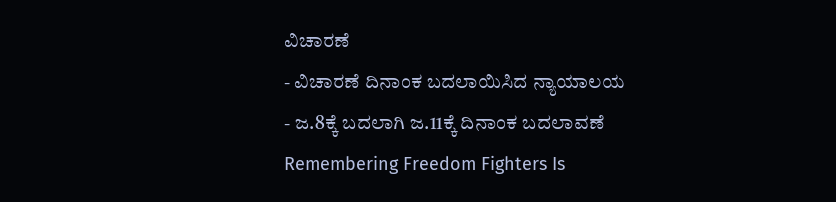ವಿಚಾರಣೆ
- ವಿಚಾರಣೆ ದಿನಾಂಕ ಬದಲಾಯಿಸಿದ ನ್ಯಾಯಾಲಯ
- ಜ.8ಕ್ಕೆ ಬದಲಾಗಿ ಜ.11ಕ್ಕೆ ದಿನಾಂಕ ಬದಲಾವಣೆ
Remembering Freedom Fighters Is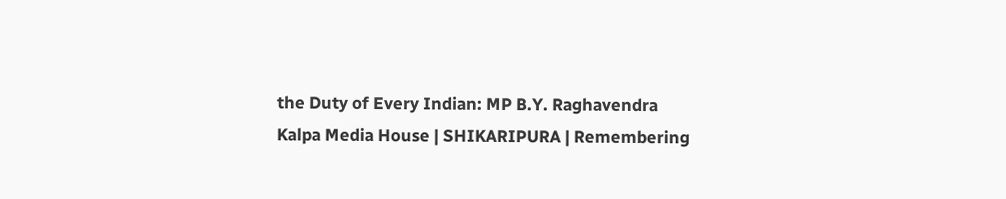the Duty of Every Indian: MP B.Y. Raghavendra
Kalpa Media House | SHIKARIPURA | Remembering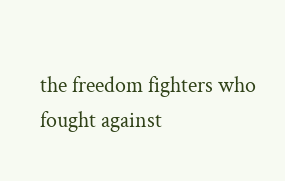the freedom fighters who fought against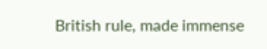British rule, made immense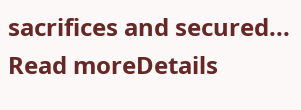sacrifices and secured...
Read moreDetails